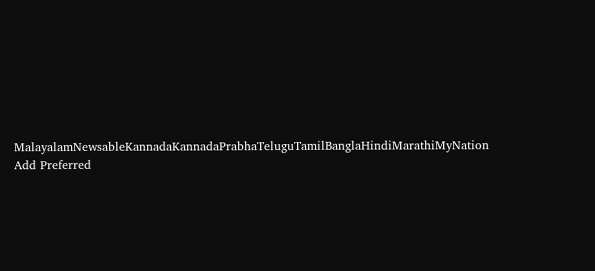MalayalamNewsableKannadaKannadaPrabhaTeluguTamilBanglaHindiMarathiMyNation
Add Preferred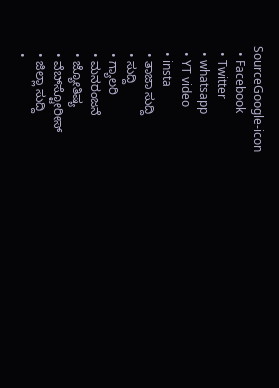SourceGoogle-icon
  • Facebook
  • Twitter
  • whatsapp
  • YT video
  • insta
  • ತಾಜಾ ಸುದ್ದಿ
  • ಸುದ್ದಿ
  • ಗ್ಯಾಲರಿ
  • ಮನರಂಜನೆ
  • ಜ್ಯೋತಿಷ್ಯ
  • ವೆಬ್‌ಸ್ಟೋರೀಸ್
  • ಜಿಲ್ಲಾ ಸುದ್ದಿ
  •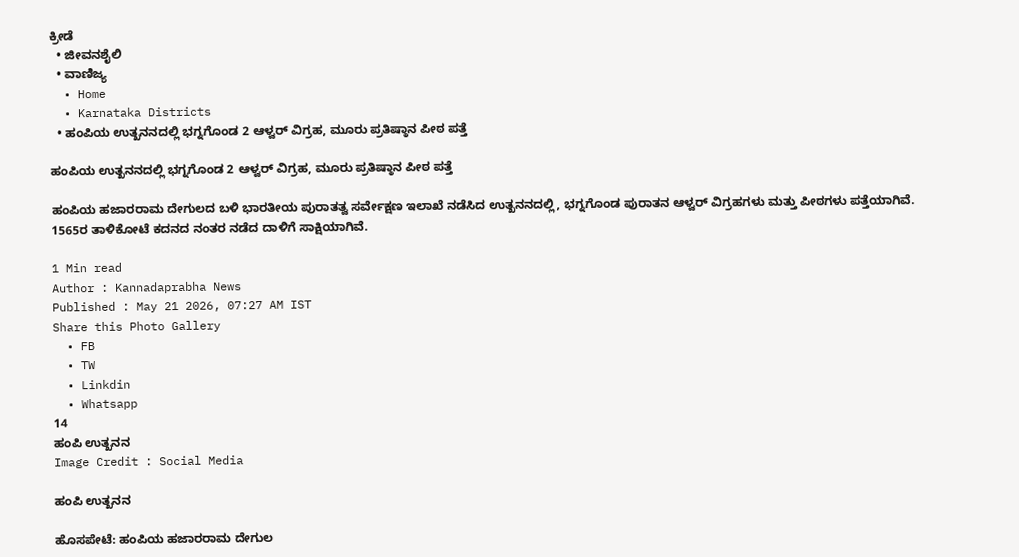ಕ್ರೀಡೆ
  • ಜೀವನಶೈಲಿ
  • ವಾಣಿಜ್ಯ
  • Home
  • Karnataka Districts
  • ಹಂಪಿಯ ಉತ್ಖನನದಲ್ಲಿ ಭಗ್ನಗೊಂಡ 2 ಆಳ್ವರ್‌ ವಿಗ್ರಹ, ಮೂರು ಪ್ರತಿಷ್ಠಾನ ಪೀಠ ಪತ್ತೆ

ಹಂಪಿಯ ಉತ್ಖನನದಲ್ಲಿ ಭಗ್ನಗೊಂಡ 2 ಆಳ್ವರ್‌ ವಿಗ್ರಹ, ಮೂರು ಪ್ರತಿಷ್ಠಾನ ಪೀಠ ಪತ್ತೆ

ಹಂಪಿಯ ಹಜಾರರಾಮ ದೇಗುಲದ ಬಳಿ ಭಾರತೀಯ ಪುರಾತತ್ವ ಸರ್ವೇಕ್ಷಣ ಇಲಾಖೆ ನಡೆಸಿದ ಉತ್ಖನನದಲ್ಲಿ, ಭಗ್ನಗೊಂಡ ಪುರಾತನ ಆಳ್ವರ್ ವಿಗ್ರಹಗಳು ಮತ್ತು ಪೀಠಗಳು ಪತ್ತೆಯಾಗಿವೆ. 1565ರ ತಾಳಿಕೋಟೆ ಕದನದ ನಂತರ ನಡೆದ ದಾಳಿಗೆ ಸಾಕ್ಷಿಯಾಗಿವೆ.

1 Min read
Author : Kannadaprabha News
Published : May 21 2026, 07:27 AM IST
Share this Photo Gallery
  • FB
  • TW
  • Linkdin
  • Whatsapp
14
ಹಂಪಿ ಉತ್ಖನನ
Image Credit : Social Media

ಹಂಪಿ ಉತ್ಖನನ

ಹೊಸಪೇಟೆ: ಹಂಪಿಯ ಹಜಾರರಾಮ ದೇಗುಲ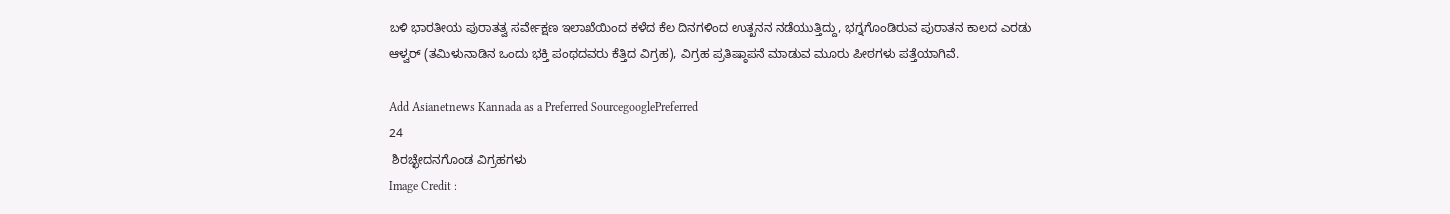ಬಳಿ ಭಾರತೀಯ ಪುರಾತತ್ವ ಸರ್ವೇಕ್ಷಣ ಇಲಾಖೆಯಿಂದ ಕಳೆದ ಕೆಲ ದಿನಗಳಿಂದ ಉತ್ಖನನ ನಡೆಯುತ್ತಿದ್ದು, ಭಗ್ನಗೊಂಡಿರುವ ಪುರಾತನ ಕಾಲದ ಎರಡು ಆಳ್ವರ್ (ತಮಿಳುನಾಡಿನ ಒಂದು ಭಕ್ತಿ ಪಂಥದವರು ಕೆತ್ತಿದ ವಿಗ್ರಹ), ವಿಗ್ರಹ ಪ್ರತಿಷ್ಠಾಪನೆ ಮಾಡುವ ಮೂರು ಪೀಠಗಳು ಪತ್ತೆಯಾಗಿವೆ.

Add Asianetnews Kannada as a Preferred SourcegooglePreferred
24
 ಶಿರಚ್ಛೇದನಗೊಂಡ ವಿಗ್ರಹಗಳು
Image Credit :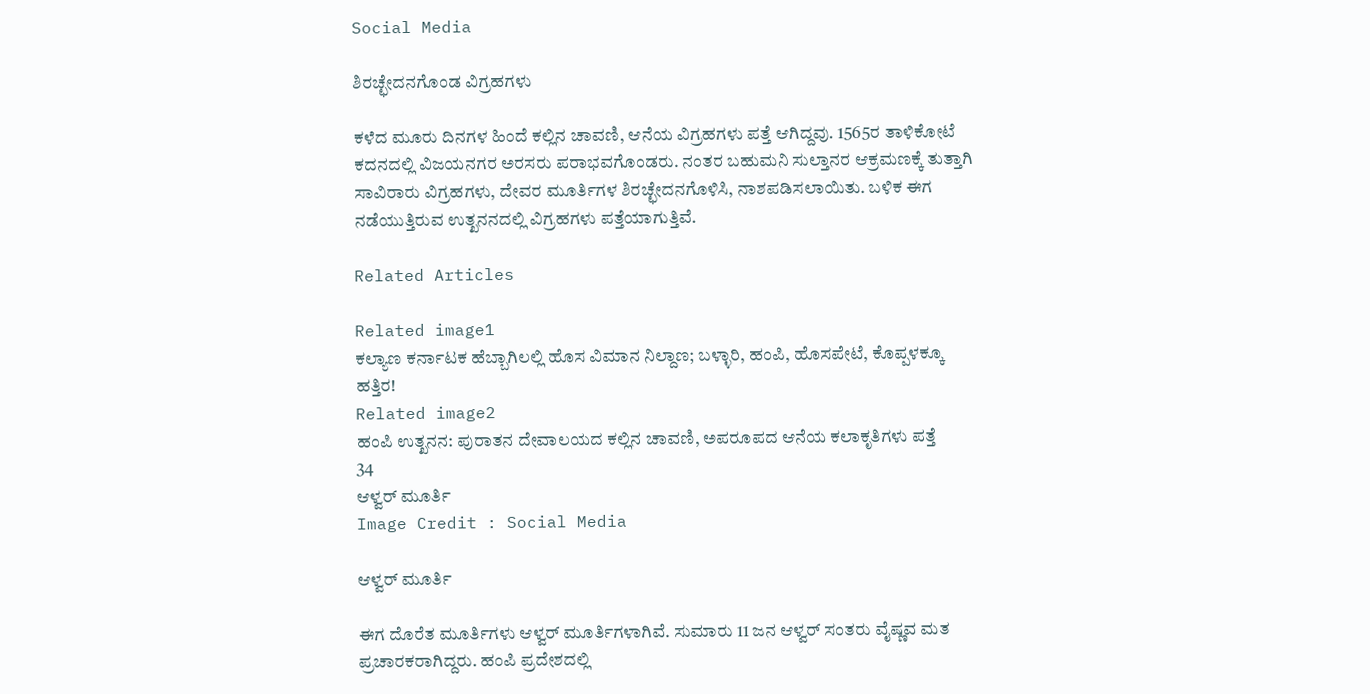Social Media

ಶಿರಚ್ಛೇದನಗೊಂಡ ವಿಗ್ರಹಗಳು

ಕಳೆದ ಮೂರು ದಿನಗಳ ಹಿಂದೆ ಕಲ್ಲಿನ ಚಾವಣಿ, ಆನೆಯ ವಿಗ್ರಹಗಳು ಪತ್ತೆ ಆಗಿದ್ದವು. 1565ರ ತಾಳಿಕೋಟೆ ಕದನದಲ್ಲಿ ವಿಜಯನಗರ ಅರಸರು ಪರಾಭವಗೊಂಡರು. ನಂತರ ಬಹುಮನಿ ಸುಲ್ತಾನರ ಆಕ್ರಮಣಕ್ಕೆ ತುತ್ತಾಗಿ ಸಾವಿರಾರು ವಿಗ್ರಹಗಳು, ದೇವರ ಮೂರ್ತಿಗಳ ಶಿರಚ್ಛೇದನಗೊಳಿಸಿ, ನಾಶಪಡಿಸಲಾಯಿತು. ಬಳಿಕ ಈಗ ನಡೆಯುತ್ತಿರುವ ಉತ್ಖನನದಲ್ಲಿ ವಿಗ್ರಹಗಳು ಪತ್ತೆಯಾಗುತ್ತಿವೆ.

Related Articles

Related image1
ಕಲ್ಯಾಣ ಕರ್ನಾಟಕ ಹೆಬ್ಬಾಗಿಲಲ್ಲಿ ಹೊಸ ವಿಮಾನ ನಿಲ್ದಾಣ; ಬಳ್ಳಾರಿ, ಹಂಪಿ, ಹೊಸಪೇಟೆ, ಕೊಪ್ಪಳಕ್ಕೂ ಹತ್ತಿರ!
Related image2
ಹಂಪಿ ಉತ್ಖನನ: ಪುರಾತನ ದೇವಾಲಯದ ಕಲ್ಲಿನ ಚಾವಣಿ, ಅಪರೂಪದ ಆನೆಯ ಕಲಾಕೃತಿಗಳು ಪತ್ತೆ
34
ಆಳ್ವರ್ ಮೂರ್ತಿ
Image Credit : Social Media

ಆಳ್ವರ್ ಮೂರ್ತಿ

ಈಗ ದೊರೆತ ಮೂರ್ತಿಗಳು ಆಳ್ವರ್ ಮೂರ್ತಿಗಳಾಗಿವೆ. ಸುಮಾರು 11 ಜನ ಆಳ್ವರ್‌ ಸಂತರು ವೈಷ್ಣವ ಮತ ಪ್ರಚಾರಕರಾಗಿದ್ದರು. ಹಂಪಿ ಪ್ರದೇಶದಲ್ಲಿ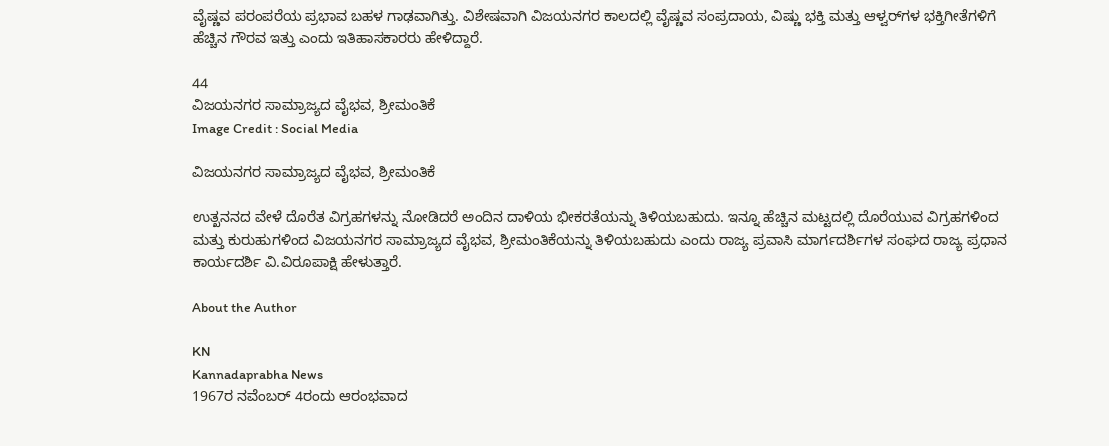ವೈಷ್ಣವ ಪರಂಪರೆಯ ಪ್ರಭಾವ ಬಹಳ ಗಾಢವಾಗಿತ್ತು. ವಿಶೇಷವಾಗಿ ವಿಜಯನಗರ ಕಾಲದಲ್ಲಿ ವೈಷ್ಣವ ಸಂಪ್ರದಾಯ, ವಿಷ್ಣು ಭಕ್ತಿ ಮತ್ತು ಆಳ್ವರ್‌ಗಳ ಭಕ್ತಿಗೀತೆಗಳಿಗೆ ಹೆಚ್ಚಿನ ಗೌರವ ಇತ್ತು ಎಂದು ಇತಿಹಾಸಕಾರರು ಹೇಳಿದ್ದಾರೆ.

44
ವಿಜಯನಗರ ಸಾಮ್ರಾಜ್ಯದ ವೈಭವ, ಶ್ರೀಮಂತಿಕೆ
Image Credit : Social Media

ವಿಜಯನಗರ ಸಾಮ್ರಾಜ್ಯದ ವೈಭವ, ಶ್ರೀಮಂತಿಕೆ

ಉತ್ಖನನದ ವೇಳೆ ದೊರೆತ ವಿಗ್ರಹಗಳನ್ನು ನೋಡಿದರೆ ಅಂದಿನ ದಾಳಿಯ ಭೀಕರತೆಯನ್ನು ತಿಳಿಯಬಹುದು. ಇನ್ನೂ ಹೆಚ್ಚಿನ ಮಟ್ಟದಲ್ಲಿ ದೊರೆಯುವ ವಿಗ್ರಹಗಳಿಂದ ಮತ್ತು ಕುರುಹುಗಳಿಂದ ವಿಜಯನಗರ ಸಾಮ್ರಾಜ್ಯದ ವೈಭವ, ಶ್ರೀಮಂತಿಕೆಯನ್ನು ತಿಳಿಯಬಹುದು ಎಂದು ರಾಜ್ಯ ಪ್ರವಾಸಿ ಮಾರ್ಗದರ್ಶಿಗಳ ಸಂಘದ ರಾಜ್ಯ ಪ್ರಧಾನ ಕಾರ್ಯದರ್ಶಿ ವಿ.ವಿರೂಪಾಕ್ಷಿ ಹೇಳುತ್ತಾರೆ.

About the Author

KN
Kannadaprabha News
1967ರ ನವೆಂಬರ್ 4ರಂದು ಆರಂಭವಾದ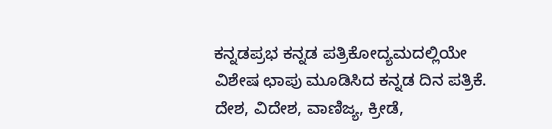ಕನ್ನಡಪ್ರಭ ಕನ್ನಡ ಪತ್ರಿಕೋದ್ಯಮದಲ್ಲಿಯೇ ವಿಶೇಷ ಛಾಪು ಮೂಡಿಸಿದ ಕನ್ನಡ ದಿನ ಪತ್ರಿಕೆ. ದೇಶ, ವಿದೇಶ, ವಾಣಿಜ್ಯ, ಕ್ರೀಡೆ,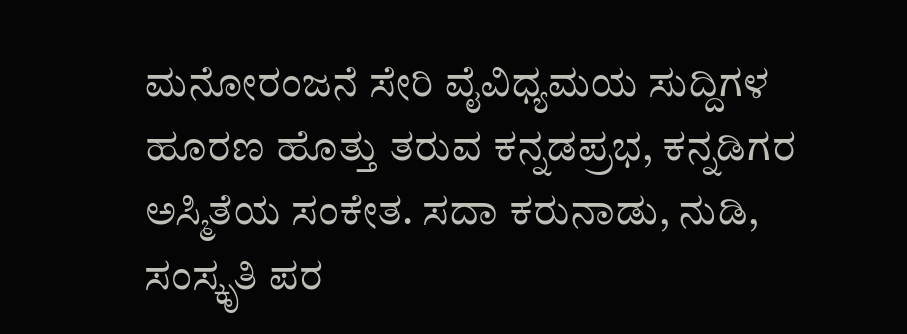ಮನೋರಂಜನೆ ಸೇರಿ ವೈವಿಧ್ಯಮಯ ಸುದ್ದಿಗಳ ಹೂರಣ ಹೊತ್ತು ತರುವ ಕನ್ನಡಪ್ರಭ, ಕನ್ನಡಿಗರ ಅಸ್ಮಿತೆಯ ಸಂಕೇತ. ಸದಾ ಕರುನಾಡು, ನುಡಿ, ಸಂಸ್ಕೃತಿ ಪರ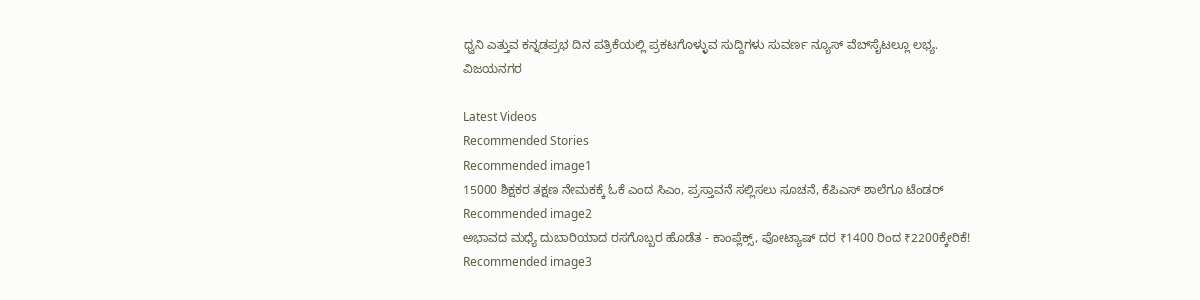ಧ್ವನಿ ಎತ್ತುವ ಕನ್ನಡಪ್ರಭ ದಿನ ಪತ್ರಿಕೆಯಲ್ಲಿ ಪ್ರಕಟಗೊಳ್ಳುವ ಸುದ್ದಿಗಳು ಸುವರ್ಣ ನ್ಯೂಸ್ ವೆಬ್‌ಸೈಟಲ್ಲೂ ಲಭ್ಯ.
ವಿಜಯನಗರ

Latest Videos
Recommended Stories
Recommended image1
15000 ಶಿಕ್ಷಕರ ತಕ್ಷಣ ನೇಮಕಕ್ಕೆ ಓಕೆ ಎಂದ ಸಿಎಂ, ಪ್ರಸ್ತಾವನೆ ಸಲ್ಲಿಸಲು ಸೂಚನೆ, ಕೆಪಿಎಸ್‌ ಶಾಲೆಗೂ ಟೆಂಡರ್‌
Recommended image2
ಅಭಾವದ ಮಧ್ಯೆ ದುಬಾರಿಯಾದ ರಸಗೊಬ್ಬರ ಹೊಡೆತ - ಕಾಂಪ್ಲೆಕ್ಸ್, ಪೋಟ್ಯಾಷ್ ದರ ₹1400 ರಿಂದ ₹2200ಕ್ಕೇರಿಕೆ!
Recommended image3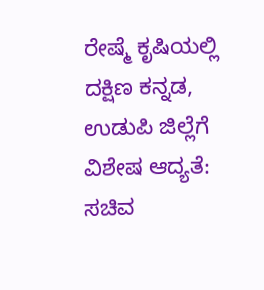ರೇಷ್ಮೆ ಕೃಷಿಯಲ್ಲಿ ದಕ್ಷಿಣ ಕನ್ನಡ, ಉಡುಪಿ ಜಿಲ್ಲೆಗೆ ವಿಶೇಷ ಆದ್ಯತೆ: ಸಚಿವ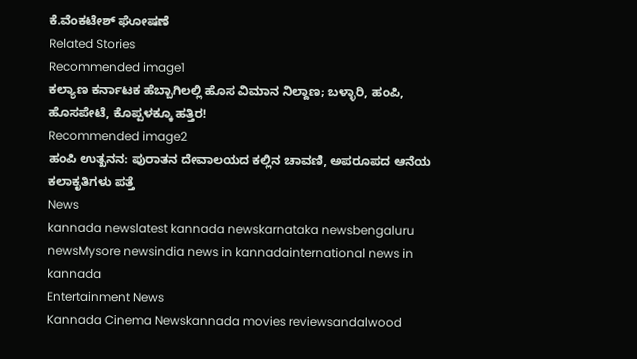ಕೆ.ವೆಂಕಟೇಶ್ ಘೋಷಣೆ
Related Stories
Recommended image1
ಕಲ್ಯಾಣ ಕರ್ನಾಟಕ ಹೆಬ್ಬಾಗಿಲಲ್ಲಿ ಹೊಸ ವಿಮಾನ ನಿಲ್ದಾಣ; ಬಳ್ಳಾರಿ, ಹಂಪಿ, ಹೊಸಪೇಟೆ, ಕೊಪ್ಪಳಕ್ಕೂ ಹತ್ತಿರ!
Recommended image2
ಹಂಪಿ ಉತ್ಖನನ: ಪುರಾತನ ದೇವಾಲಯದ ಕಲ್ಲಿನ ಚಾವಣಿ, ಅಪರೂಪದ ಆನೆಯ ಕಲಾಕೃತಿಗಳು ಪತ್ತೆ
News
kannada newslatest kannada newskarnataka newsbengaluru newsMysore newsindia news in kannadainternational news in kannada
Entertainment News
Kannada Cinema Newskannada movies reviewsandalwood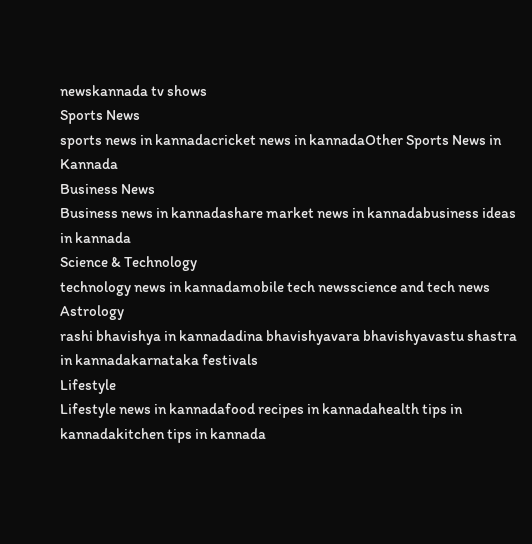newskannada tv shows
Sports News
sports news in kannadacricket news in kannadaOther Sports News in Kannada
Business News
Business news in kannadashare market news in kannadabusiness ideas in kannada
Science & Technology
technology news in kannadamobile tech newsscience and tech news
Astrology
rashi bhavishya in kannadadina bhavishyavara bhavishyavastu shastra in kannadakarnataka festivals
Lifestyle
Lifestyle news in kannadafood recipes in kannadahealth tips in kannadakitchen tips in kannada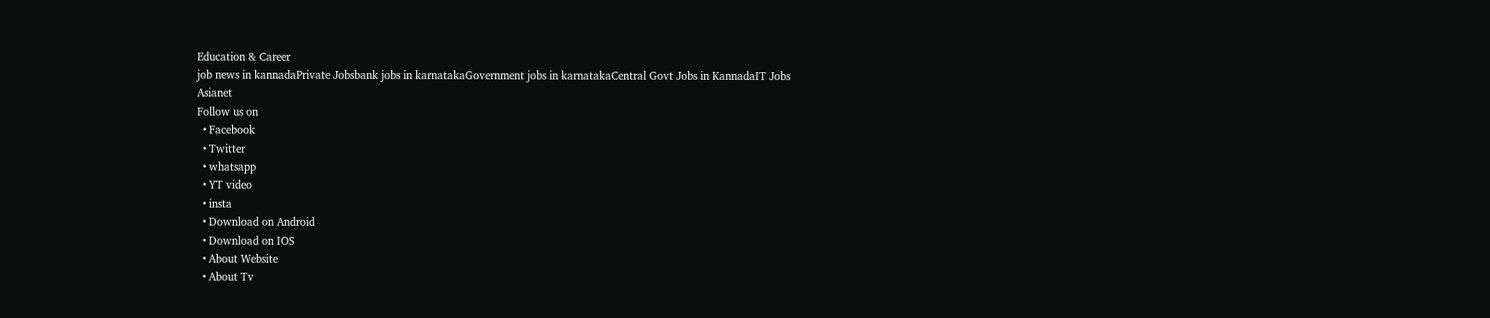Education & Career
job news in kannadaPrivate Jobsbank jobs in karnatakaGovernment jobs in karnatakaCentral Govt Jobs in KannadaIT Jobs
Asianet
Follow us on
  • Facebook
  • Twitter
  • whatsapp
  • YT video
  • insta
  • Download on Android
  • Download on IOS
  • About Website
  • About Tv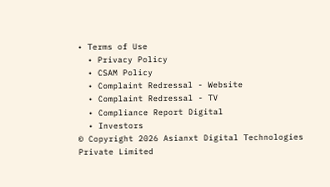• Terms of Use
  • Privacy Policy
  • CSAM Policy
  • Complaint Redressal - Website
  • Complaint Redressal - TV
  • Compliance Report Digital
  • Investors
© Copyright 2026 Asianxt Digital Technologies Private Limited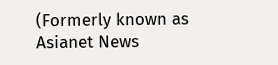(Formerly known as Asianet News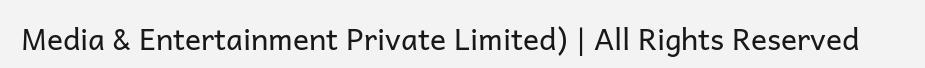Media & Entertainment Private Limited) | All Rights Reserved